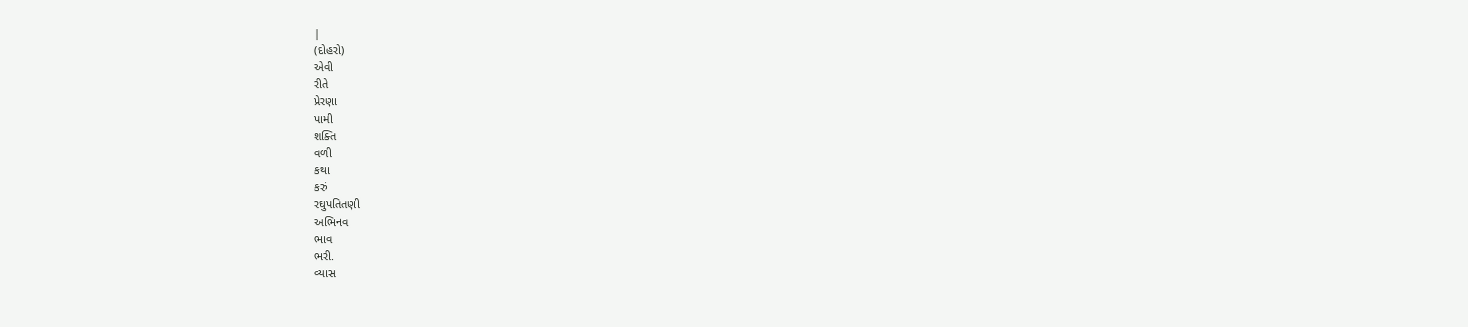|
(દોહરો)
એવી
રીતે
પ્રેરણા
પામી
શક્તિ
વળી
કથા
કરું
રઘુપતિતણી
અભિનવ
ભાવ
ભરી.
વ્યાસ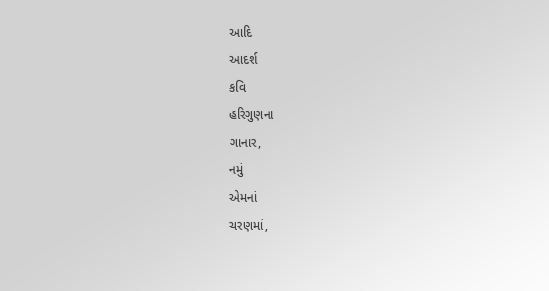આદિ
આદર્શ
કવિ
હરિગુણના
ગાનાર,
નમું
એમનાં
ચરણમાં,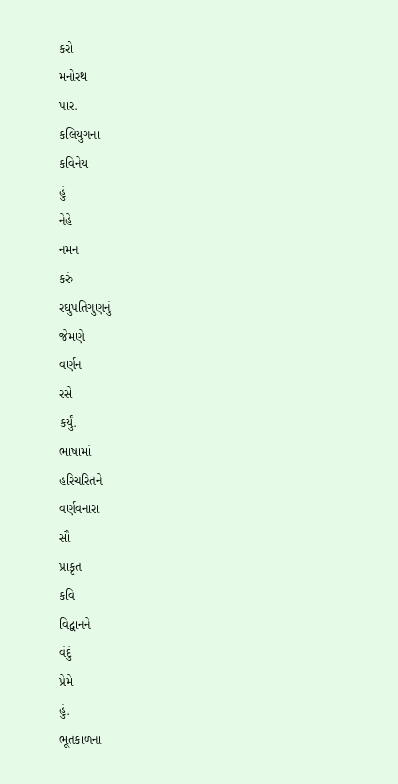કરો
મનોરથ
પાર.
કલિયુગના
કવિનેય
હું
નેહે
નમન
કરું
રઘુપતિગુણનું
જેમણે
વર્ણન
રસે
કર્યું.
ભાષામાં
હરિચરિતને
વર્ણવનારા
સૌ
પ્રાકૃત
કવિ
વિદ્વાનને
વંદું
પ્રેમે
હું.
ભૂતકાળના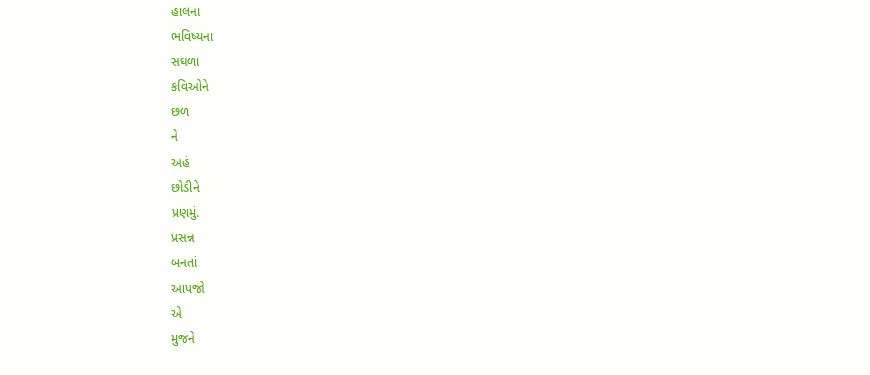હાલના
ભવિષ્યના
સઘળા
કવિઓને
છળ
ને
અહં
છોડીને
પ્રણમું.
પ્રસન્ન
બનતાં
આપજો
એ
મુજને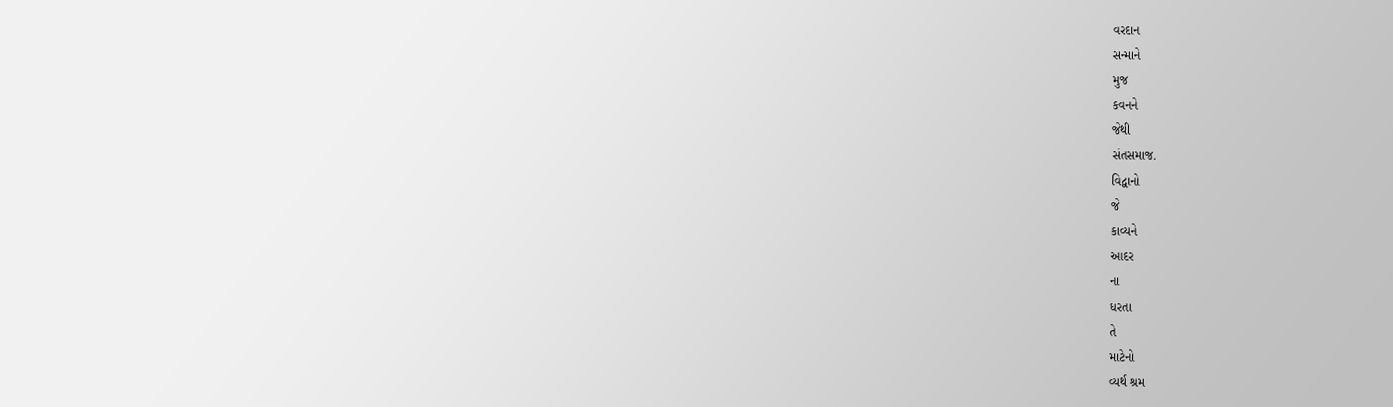વરદાન
સન્માને
મુજ
કવનને
જેથી
સંતસમાજ.
વિદ્વાનો
જે
કાવ્યને
આદર
ના
ધરતા
તે
માટેનો
વ્યર્થ શ્રમ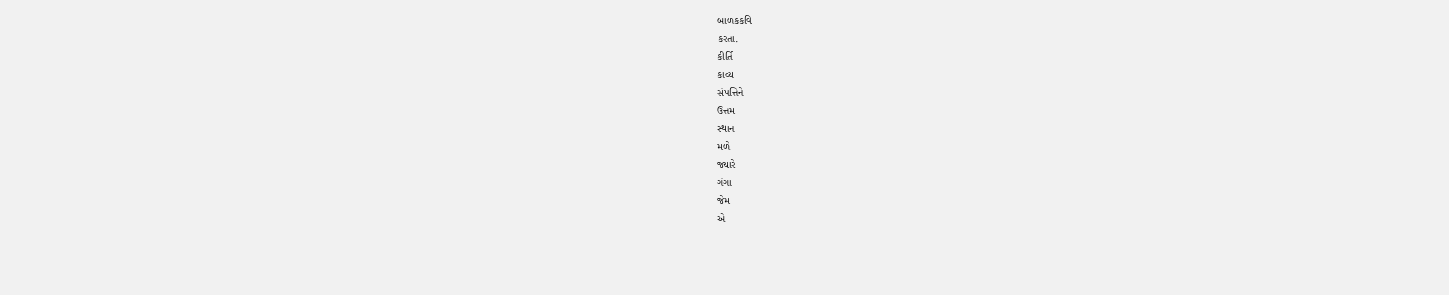બાળકકવિ
કરતા.
કીર્તિ
કાવ્ય
સંપત્તિને
ઉત્તમ
સ્થાન
મળે
જ્યારે
ગંગા
જેમ
એ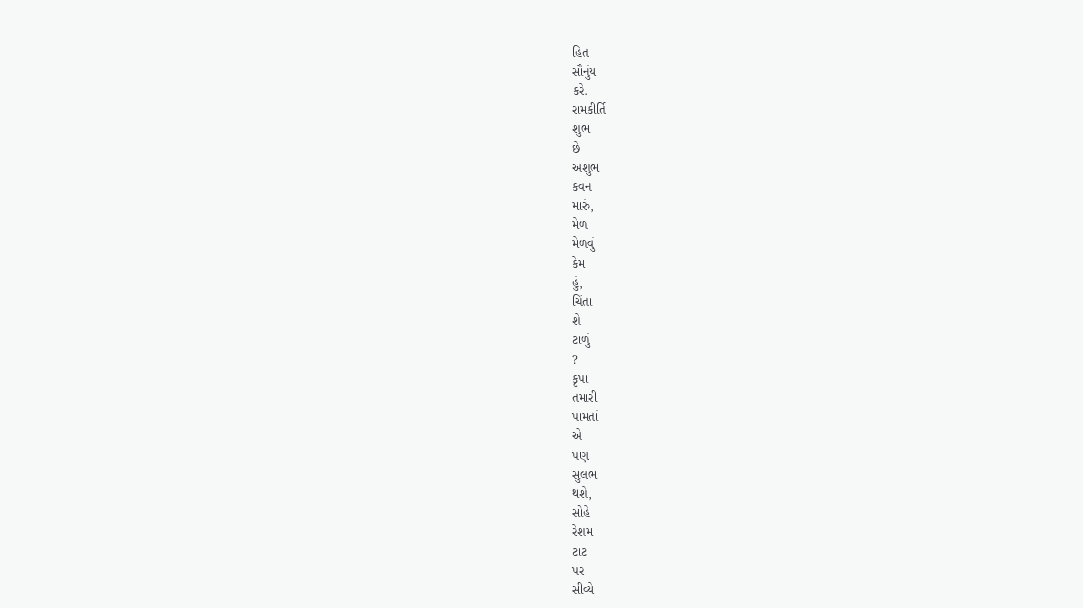હિત
સૌનુંય
કરે.
રામકીર્તિ
શુભ
છે
અશુભ
કવન
મારું,
મેળ
મેળવું
કેમ
હું,
ચિંતા
શે
ટાળું
?
કૃપા
તમારી
પામતાં
એ
પણ
સુલભ
થશે,
સોહે
રેશમ
ટાટ
પર
સીવ્યે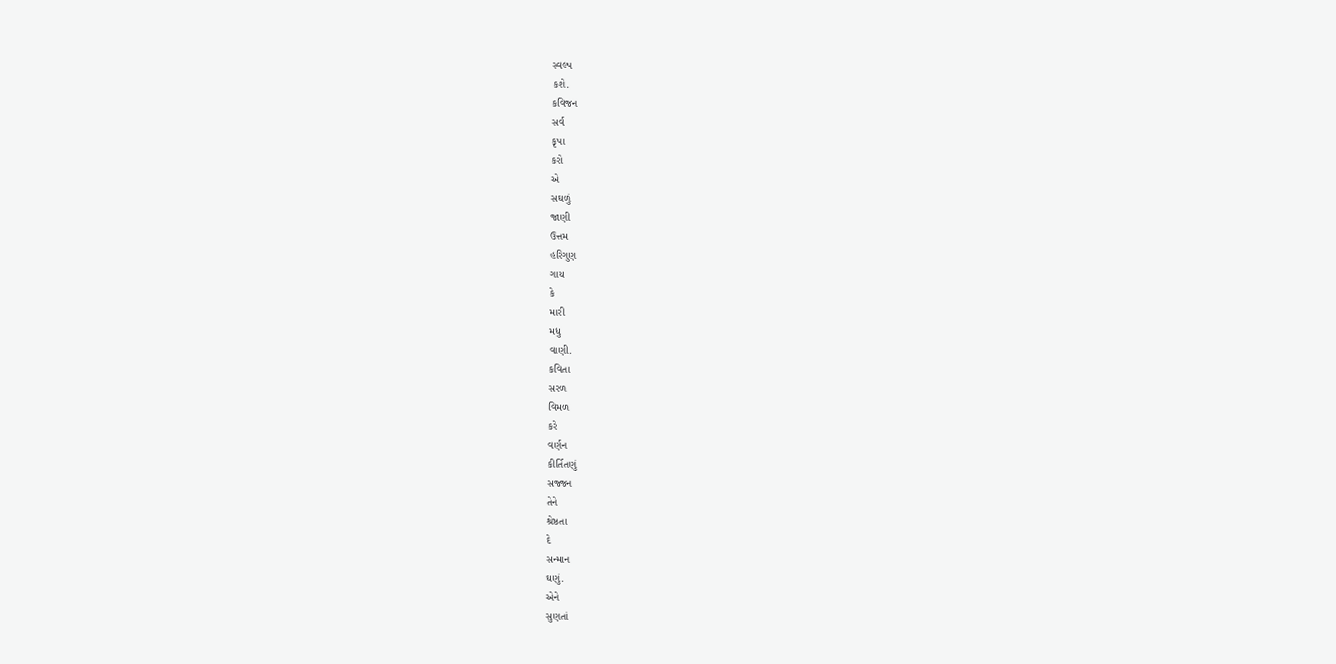સ્વલ્પ
કશે.
કવિજન
સર્વ
કૃપા
કરો
એ
સઘળું
જાણી
ઉત્તમ
હરિગુણ
ગાય
કે
મારી
મધુ
વાણી.
કવિતા
સરળ
વિમળ
કરે
વર્ણન
કીર્તિતણું
સજ્જન
તેને
શ્રેષ્ઠતા
દે
સન્માન
ઘણું.
એને
સુણતાં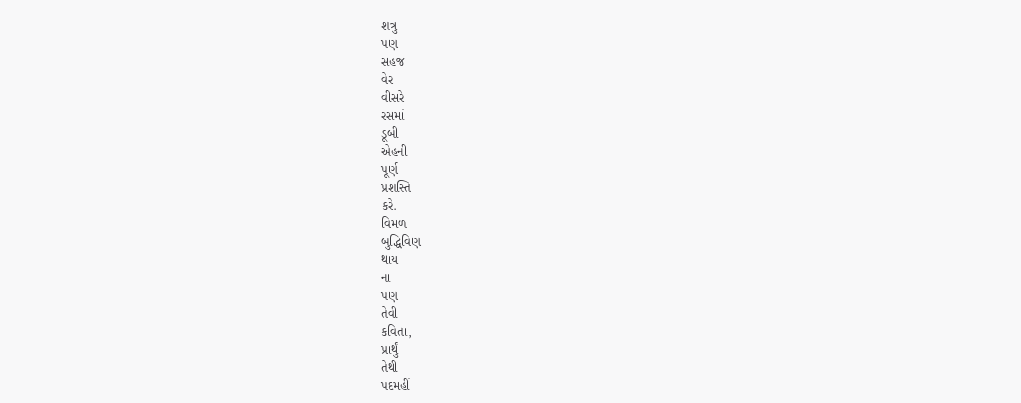શત્રુ
પણ
સહજ
વેર
વીસરે
રસમાં
ડૂબી
એહની
પૂર્ણ
પ્રશસ્તિ
કરે.
વિમળ
બુદ્ધિવિણ
થાય
ના
પણ
તેવી
કવિતા,
પ્રાર્થું
તેથી
પદમહીં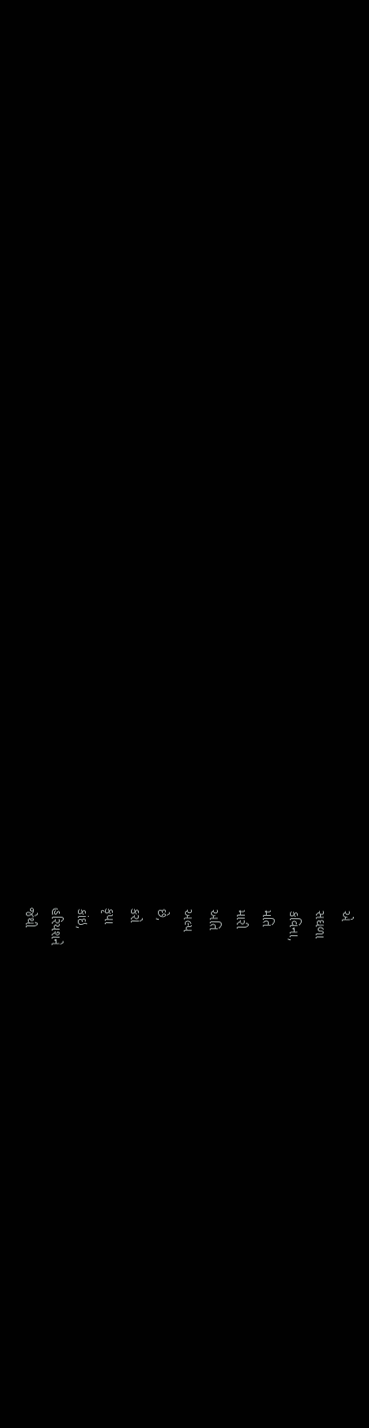એ
સઘળા
કવિના,
મતિ
મારી
અતિ
અલ્પ
છે,
કરો
કૃપા
કાંઇ,
હરિયશને
જેથી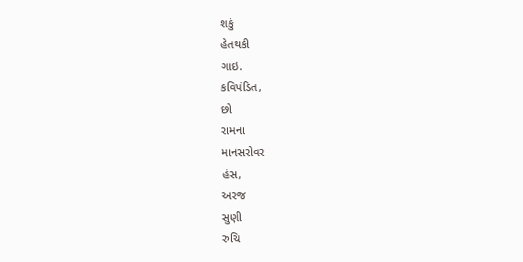શકું
હેતથકી
ગાઇ.
કવિપંડિત,
છો
રામના
માનસરોવર
હંસ,
અરજ
સુણી
રુચિ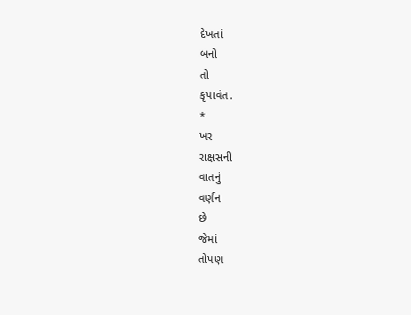દેખતાં
બનો
તો
કૃપાવંત.
*
ખર
રાક્ષસની
વાતનું
વર્ણન
છે
જેમાં
તોપણ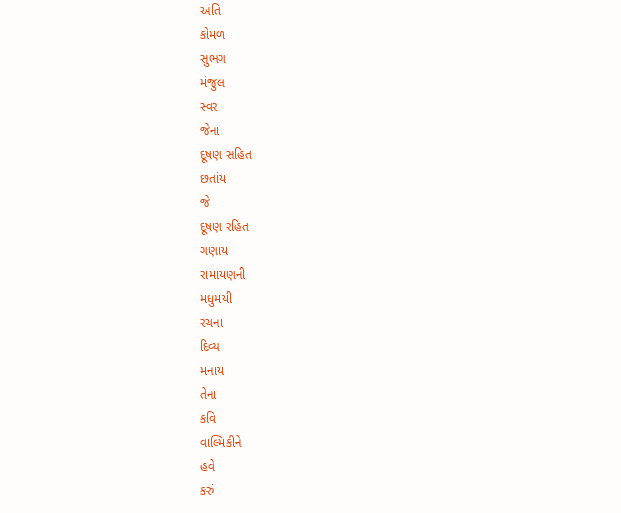અતિ
કોમળ
સુભગ
મંજુલ
સ્વર
જેના
દૂષણ સહિત
છતાંય
જે
દૂષણ રહિત
ગણાય
રામાયણની
મધુમયી
રચના
દિવ્ય
મનાય
તેના
કવિ
વાલ્મિકીને
હવે
કરું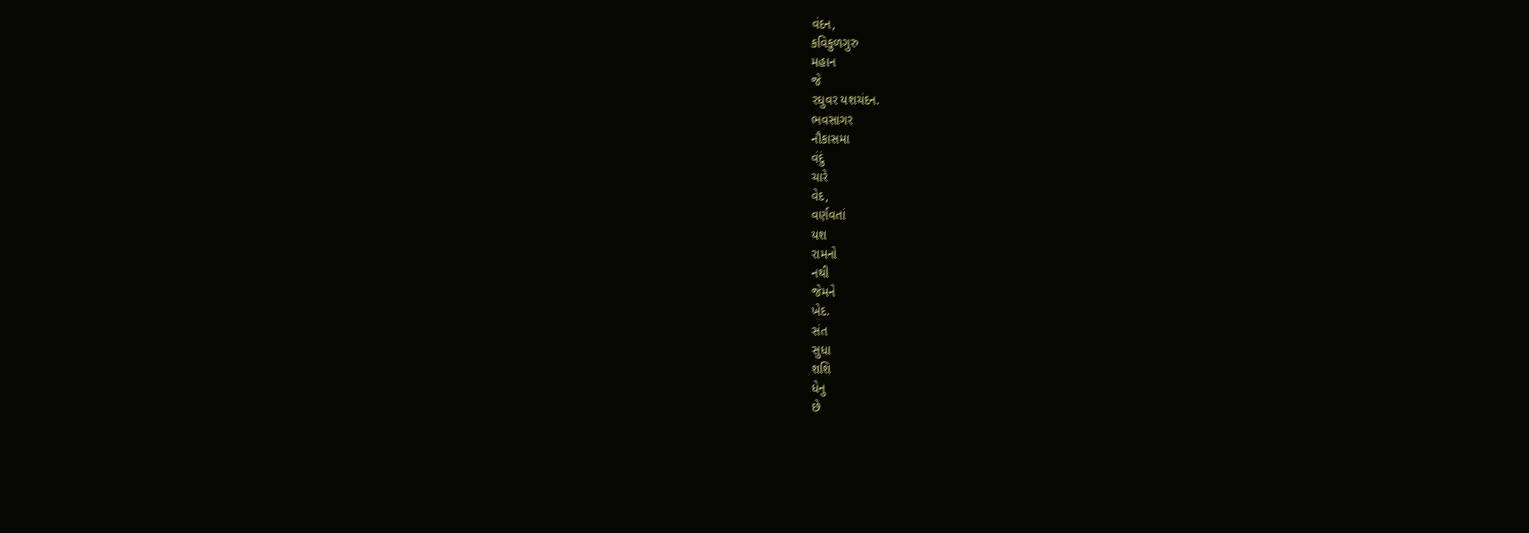વંદન,
કવિકુળગુરુ
મહાન
જે
રઘુવર યશચંદન.
ભવસાગર
નૌકાસમા
વંદું
ચારે
વેદ,
વર્ણવતાં
યશ
રામનો
નથી
જેમને
ખેદ.
સંત
સુધા
શશિ
ધેનુ
છે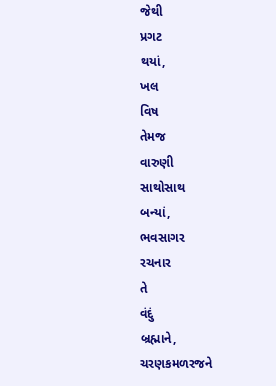જેથી
પ્રગટ
થયાં,
ખલ
વિષ
તેમજ
વારુણી
સાથોસાથ
બન્યાં,
ભવસાગર
રચનાર
તે
વંદું
બ્રહ્માને,
ચરણકમળરજને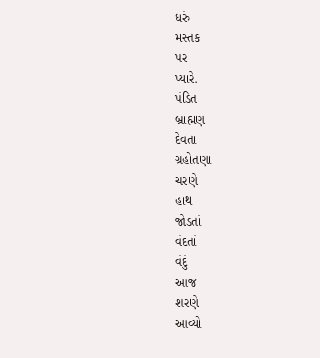ધરું
મસ્તક
પર
પ્યારે.
પંડિત
બ્રાહ્મણ
દેવતા
ગ્રહોતણા
ચરણે
હાથ
જોડતાં
વંદતાં
વંદું
આજ
શરણે
આવ્યો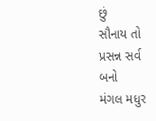છું
સૌનાય તો
પ્રસન્ન સર્વ બનો
મંગલ મધુર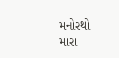મનોરથો
મારા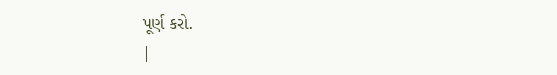પૂર્ણ કરો.
|